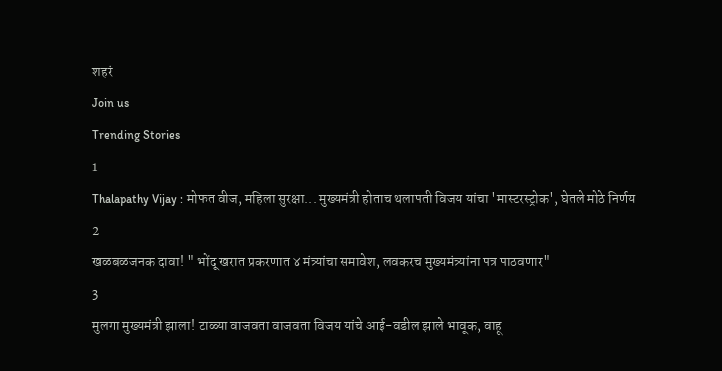शहरं
Join us
Trending Stories
1
Thalapathy Vijay : मोफत वीज, महिला सुरक्षा... मुख्यमंत्री होताच थलापती विजय यांचा 'मास्टरस्ट्रोक', घेतले मोठे निर्णय
2
खळबळजनक दावा! " भोंदू खरात प्रकरणात ४ मंत्र्यांचा समावेश, लवकरच मुख्यमंत्र्यांना पत्र पाठवणार"
3
मुलगा मुख्यमंत्री झाला! टाळ्या वाजवता वाजवता विजय यांचे आई-वडील झाले भावूक, वाहू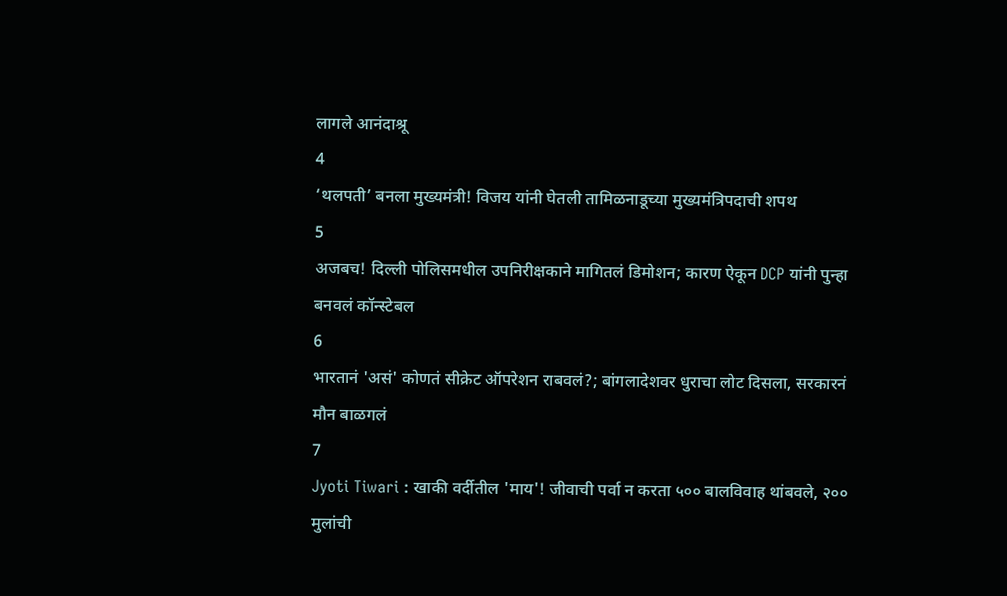लागले आनंदाश्रू
4
‘थलपती’ बनला मुख्यमंत्री! विजय यांनी घेतली तामिळनाडूच्या मुख्यमंत्रिपदाची शपथ
5
अजबच! दिल्ली पोलिसमधील उपनिरीक्षकाने मागितलं डिमोशन; कारण ऐकून DCP यांनी पुन्हा बनवलं कॉन्स्टेबल
6
भारतानं 'असं' कोणतं सीक्रेट ऑपरेशन राबवलं?; बांगलादेशवर धुराचा लोट दिसला, सरकारनं मौन बाळगलं
7
Jyoti Tiwari : खाकी वर्दीतील 'माय'! जीवाची पर्वा न करता ५०० बालविवाह थांबवले, २०० मुलांची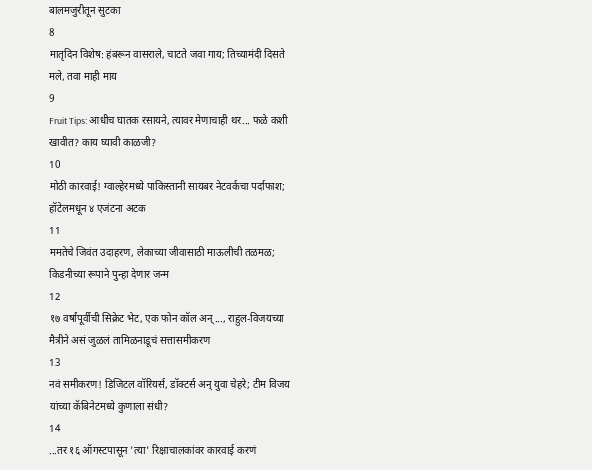बालमजुरीतून सुटका
8
मातृदिन विशेष: हंबरून वासराले, चाटते जवा गाय; तिच्यामंदी दिसते मले, तवा माही माय
9
Fruit Tips: आधीच घातक रसायने, त्यावर मेणाचाही थर... फळे कशी खावीत? काय घ्यावी काळजी?
10
मोठी कारवाई! ग्वाल्हेरमध्ये पाकिस्तानी सायबर नेटवर्कचा पर्दाफाश; हॉटेलमधून ४ एजंटना अटक
11
ममतेचे जिवंत उदाहरण, लेकाच्या जीवासाठी माऊलीची तळमळ; किडनीच्या रूपाने पुन्हा देणार जन्म
12
१७ वर्षांपूर्वीची सिक्रेट भेट, एक फोन कॉल अन्..., राहुल-विजयच्या मैत्रीने असं जुळलं तामिळनाडूचं सत्तासमीकरण
13
नवं समीकरण! डिजिटल वॉरियर्स, डॉक्टर्स अन् युवा चेहरे; टीम विजय यांच्या कॅबिनेटमध्ये कुणाला संधी?
14
...तर १६ ऑगस्टपासून 'त्या' रिक्षाचालकांवर कारवाई करणं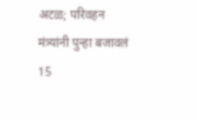अटळ; परिवहन मंत्र्‍यांनी पुन्हा बजावलं
15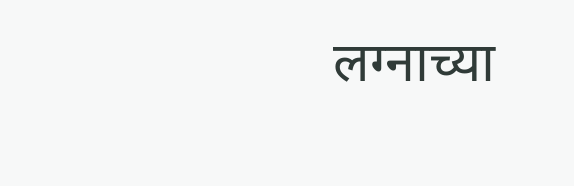लग्नाच्या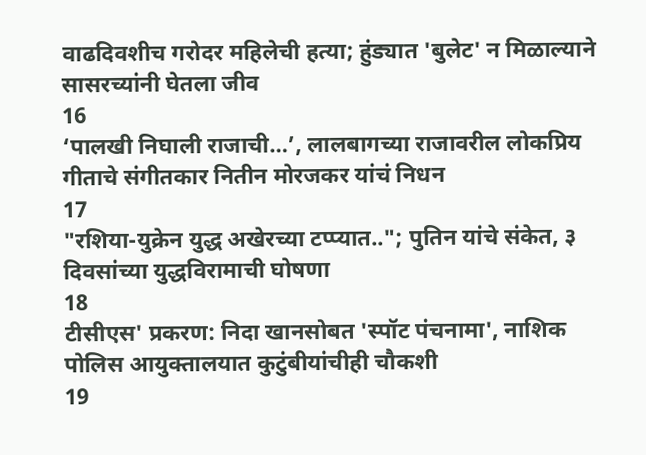वाढदिवशीच गरोदर महिलेची हत्या; हुंड्यात 'बुलेट' न मिळाल्याने सासरच्यांनी घेतला जीव
16
‘पालखी निघाली राजाची…’, लालबागच्या राजावरील लोकप्रिय गीताचे संगीतकार नितीन मोरजकर यांचं निधन
17
"रशिया-युक्रेन युद्ध अखेरच्या टप्प्यात.."; पुतिन यांचे संकेत, ३ दिवसांच्या युद्धविरामाची घोषणा
18
टीसीएस' प्रकरण: निदा खानसोबत 'स्पॉट पंचनामा', नाशिक पोलिस आयुक्तालयात कुटुंबीयांचीही चौकशी
19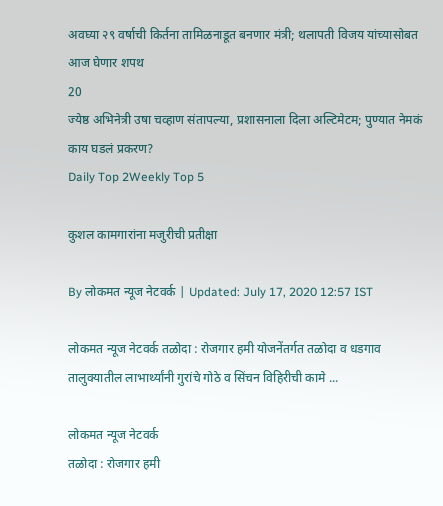अवघ्या २९ वर्षाची किर्तना तामिळनाडूत बनणार मंत्री; थलापती विजय यांच्यासोबत आज घेणार शपथ
20
ज्येष्ठ अभिनेत्री उषा चव्हाण संतापल्या, प्रशासनाला दिला अल्टिमेटम; पुण्यात नेमकं काय घडलं प्रकरण?
Daily Top 2Weekly Top 5

कुशल कामगारांना मजुरीची प्रतीक्षा

By लोकमत न्यूज नेटवर्क | Updated: July 17, 2020 12:57 IST

लोकमत न्यूज नेटवर्क तळोदा : रोजगार हमी योजनेंतर्गत तळोदा व धडगाव तालुक्यातील लाभार्थ्यांनी गुरांचे गोठे व सिंचन विहिरीची कामे ...

लोकमत न्यूज नेटवर्क
तळोदा : रोजगार हमी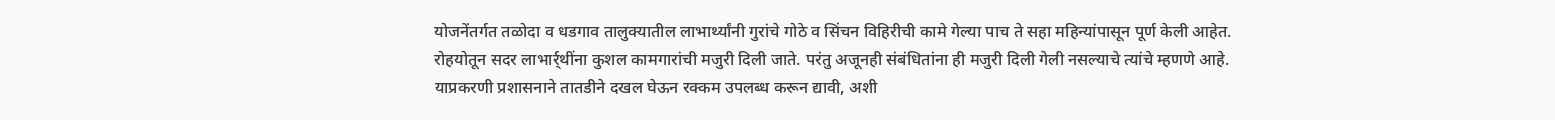योजनेंतर्गत तळोदा व धडगाव तालुक्यातील लाभार्थ्यांनी गुरांचे गोठे व सिंचन विहिरीची कामे गेल्या पाच ते सहा महिन्यांपासून पूर्ण केली आहेत. रोहयोतून सदर लाभार्र्थींना कुशल कामगारांची मजुरी दिली जाते. परंतु अजूनही संबंधितांना ही मजुरी दिली गेली नसल्याचे त्यांचे म्हणणे आहे. याप्रकरणी प्रशासनाने तातडीने दखल घेऊन रक्कम उपलब्ध करून द्यावी, अशी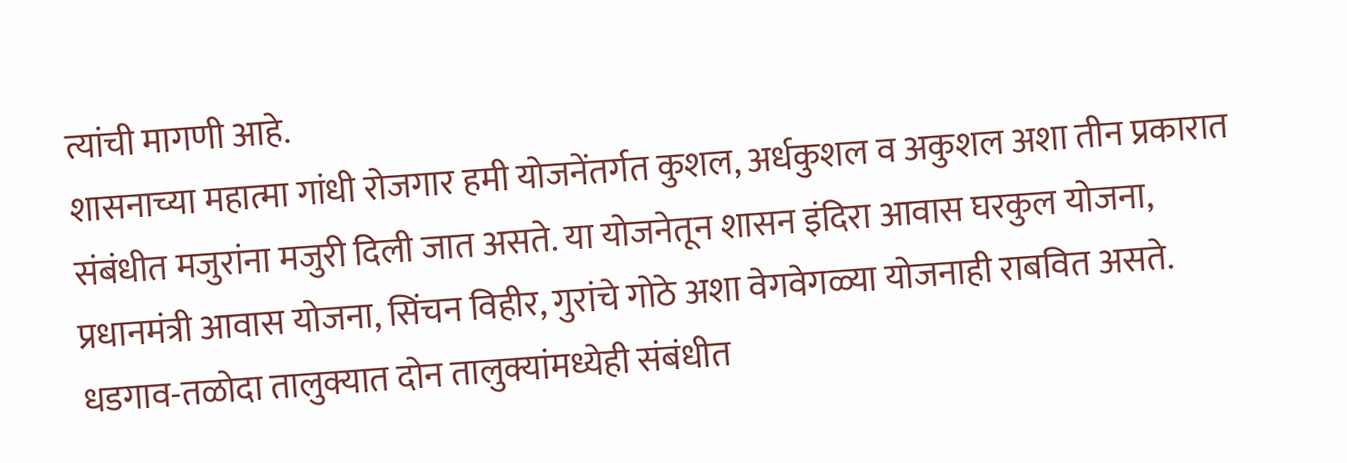त्यांची मागणी आहे.
शासनाच्या महात्मा गांधी रोजगार हमी योजनेंतर्गत कुशल, अर्धकुशल व अकुशल अशा तीन प्रकारात संबंधीत मजुरांना मजुरी दिली जात असते. या योजनेतून शासन इंदिरा आवास घरकुल योजना, प्रधानमंत्री आवास योजना, सिंचन विहीर, गुरांचे गोठे अशा वेगवेगळ्या योजनाही राबवित असते. धडगाव-तळोदा तालुक्यात दोन तालुक्यांमध्येही संबंधीत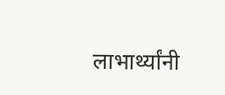लाभार्थ्यांनी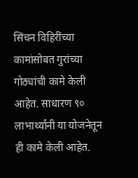सिंचन विहिरींच्या कामांसोबत गुरांच्या गोठ्यांची कामे केली आहेत. साधारण ९० लाभार्थ्यांनी या योजनेतून ही कामे केली आहेत.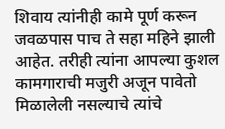शिवाय त्यांनीही कामे पूर्ण करून जवळपास पाच ते सहा महिने झाली आहेत. तरीही त्यांना आपल्या कुशल कामगाराची मजुरी अजून पावेतो मिळालेली नसल्याचे त्यांचे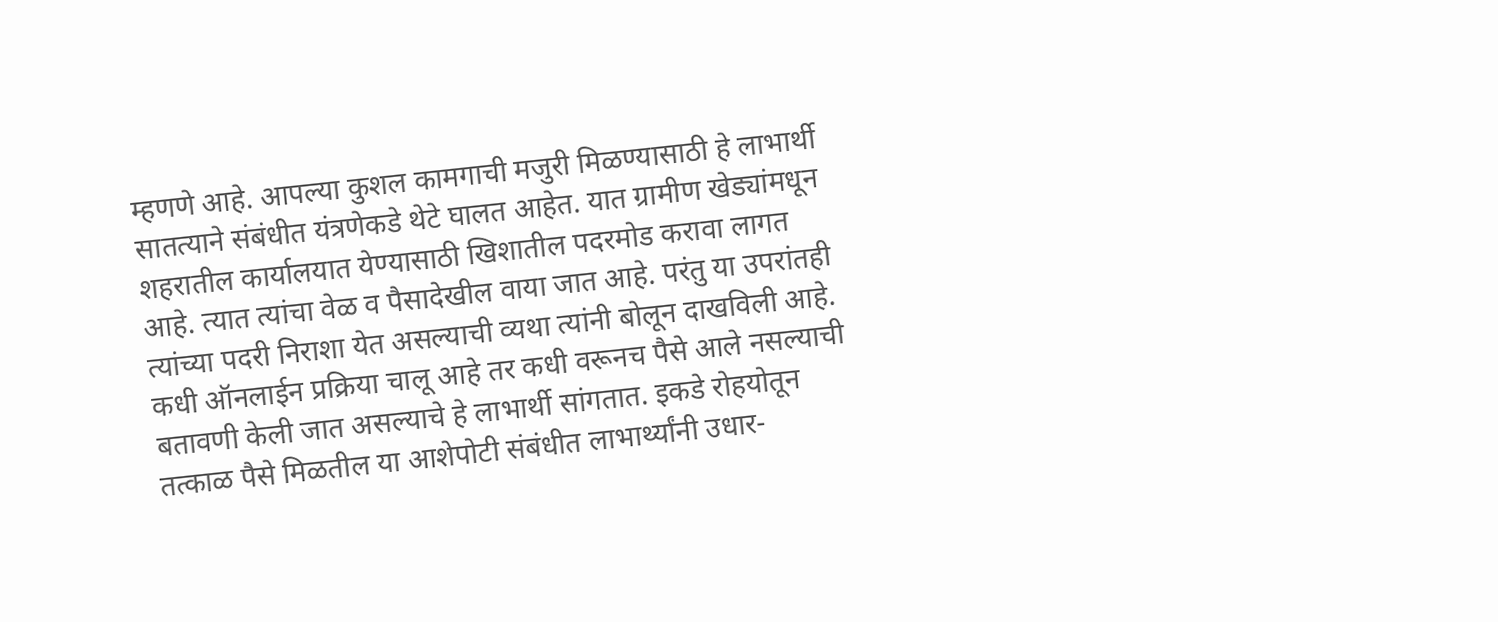म्हणणे आहे. आपल्या कुशल कामगाची मजुरी मिळण्यासाठी हे लाभार्थी सातत्याने संबंधीत यंत्रणेकडे थेटे घालत आहेत. यात ग्रामीण खेड्यांमधून शहरातील कार्यालयात येण्यासाठी खिशातील पदरमोड करावा लागत आहे. त्यात त्यांचा वेळ व पैसादेखील वाया जात आहे. परंतु या उपरांतही त्यांच्या पदरी निराशा येत असल्याची व्यथा त्यांनी बोलून दाखविली आहे. कधी ऑनलाईन प्रक्रिया चालू आहे तर कधी वरूनच पैसे आले नसल्याची बतावणी केली जात असल्याचे हे लाभार्थी सांगतात. इकडे रोहयोतून तत्काळ पैसे मिळतील या आशेपोटी संबंधीत लाभार्थ्यांनी उधार-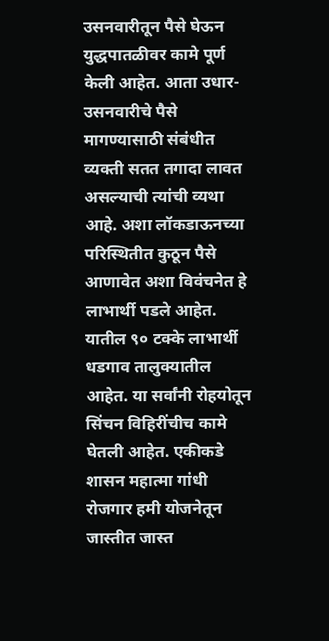उसनवारीतून पैसे घेऊन युद्धपातळीवर कामे पूर्ण केली आहेत. आता उधार-उसनवारीचे पैसे मागण्यासाठी संबंधीत व्यक्ती सतत तगादा लावत असल्याची त्यांची व्यथा आहे. अशा लॉकडाऊनच्या परिस्थितीत कुठून पैसे आणावेत अशा विवंचनेत हे लाभार्थी पडले आहेत. यातील ९० टक्के लाभार्थी धडगाव तालुक्यातील आहेत. या सर्वांनी रोहयोतून सिंचन विहिरींचीच कामे घेतली आहेत. एकीकडे शासन महात्मा गांधी रोजगार हमी योजनेतून जास्तीत जास्त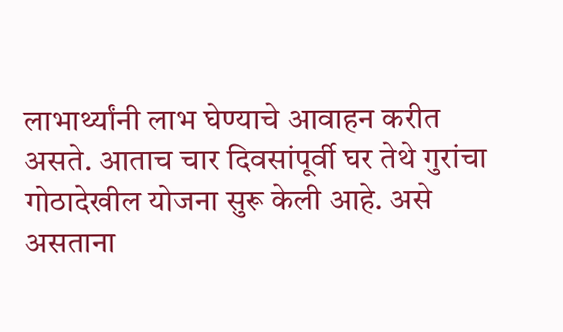लाभार्थ्यांनी लाभ घेण्याचे आवाहन करीत असते. आताच चार दिवसांपूर्वी घर तेथे गुरांचा गोठादेखील योजना सुरू केली आहे. असे असताना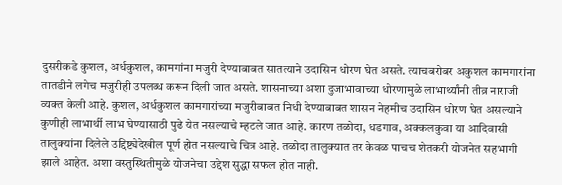दुसरीकडे कुशल, अर्धकुशल, कामगांना मजुरी देण्याबाबत सातत्याने उदासिन धोरण घेत असते. त्याचबरोबर अकुशल कामगारांना तातडीने लगेच मजुरीही उपलब्ध करून दिली जात असते. शासनाच्या अशा दुजाभावाच्या धोरणामुळे लाभार्थ्यांनी तीव्र नाराजी व्यक्त केली आहे. कुशल, अर्धकुशल कामगारांच्या मजुरीबाबत निधी देण्याबाबत शासन नेहमीच उदासिन धोरण घेत असल्याने कुणीही लाभार्थी लाभ घेण्यासाठी पुढे येत नसल्याचे म्हटले जात आहे. कारण तळोदा, धडगाव, अक्कलकुवा या आदिवासी तालुक्यांना दिलेले उद्दिष्ट्येदेखील पूर्ण होत नसल्याचे चित्र आहे. तळोदा तालुक्यात तर केवळ पाचच शेतकरी योजनेत सहभागी झाले आहेत. अशा वस्तुस्थितीमुळे योजनेचा उद्देश सुद्धा सफल होत नाही.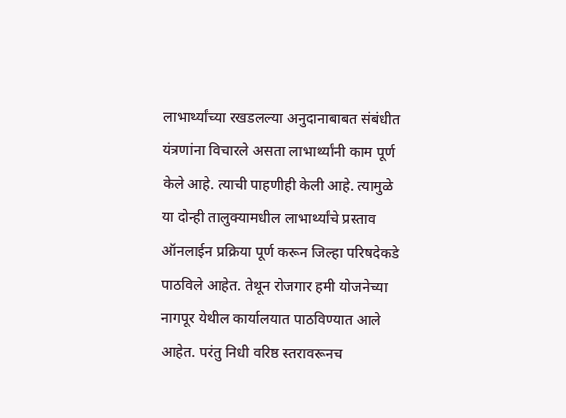लाभार्थ्यांच्या रखडलल्या अनुदानाबाबत संबंधीत यंत्रणांना विचारले असता लाभार्थ्यांनी काम पूर्ण केले आहे. त्याची पाहणीही केली आहे. त्यामुळे या दोन्ही तालुक्यामधील लाभार्थ्यांचे प्रस्ताव ऑनलाईन प्रक्रिया पूर्ण करून जिल्हा परिषदेकडे पाठविले आहेत. तेथून रोजगार हमी योजनेच्या नागपूर येथील कार्यालयात पाठविण्यात आले आहेत. परंतु निधी वरिष्ठ स्तरावरूनच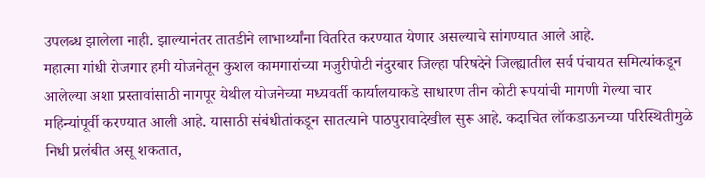उपलब्ध झालेला नाही. झाल्यानंतर तातडीने लाभार्थ्यांना वितरित करण्यात येणार असल्याचे सांगण्यात आले आहे.
महात्मा गांधी रोजगार हमी योजनेतून कुशल कामगारांच्या मजुरीपोटी नंदुरबार जिल्हा परिषदेने जिल्ह्यातील सर्व पंचायत समित्यांकडून आलेल्या अशा प्रस्तावांसाठी नागपूर येथील योजनेच्या मध्यवर्ती कार्यालयाकडे साधारण तीन कोटी रूपयांची मागणी गेल्या चार महिन्यांपूर्वी करण्यात आली आहे. यासाठी संबंधीतांकडून सातत्याने पाठपुरावादेखील सुरू आहे. कदाचित लॉकडाऊनच्या परिस्थितीमुळे निधी प्रलंबीत असू शकतात,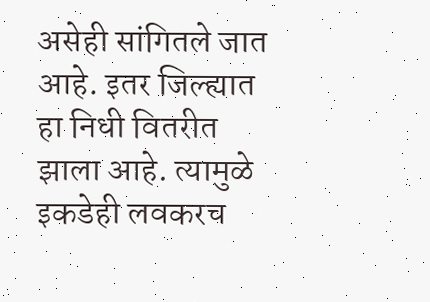असेही सांगितले जात आहे. इतर जिल्ह्यात हा निधी वितरीत झाला आहे. त्यामुळे इकडेही लवकरच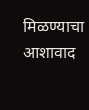मिळण्याचा आशावाद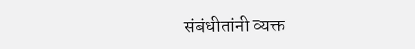संबंधीतांनी व्यक्त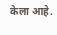केला आहे.